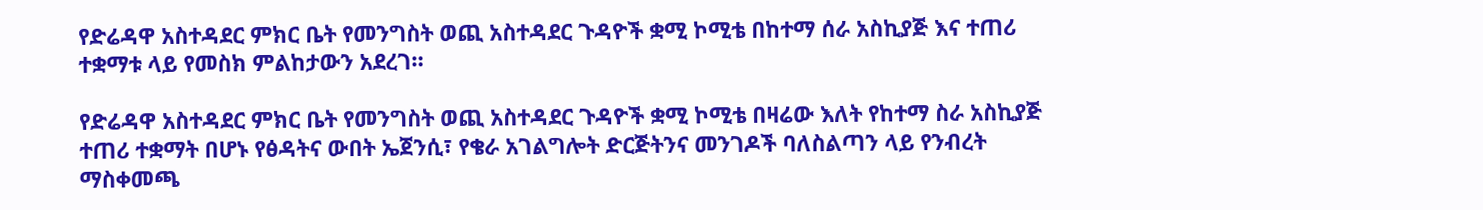የድሬዳዋ አስተዳደር ምክር ቤት የመንግስት ወጪ አስተዳደር ጉዳዮች ቋሚ ኮሚቴ በከተማ ሰራ አስኪያጅ እና ተጠሪ ተቋማቱ ላይ የመስክ ምልከታውን አደረገ።

የድሬዳዋ አስተዳደር ምክር ቤት የመንግስት ወጪ አስተዳደር ጉዳዮች ቋሚ ኮሚቴ በዛሬው እለት የከተማ ስራ አስኪያጅ ተጠሪ ተቋማት በሆኑ የፅዳትና ውበት ኤጀንሲ፣ የቄራ አገልግሎት ድርጅትንና መንገዶች ባለስልጣን ላይ የንብረት ማስቀመጫ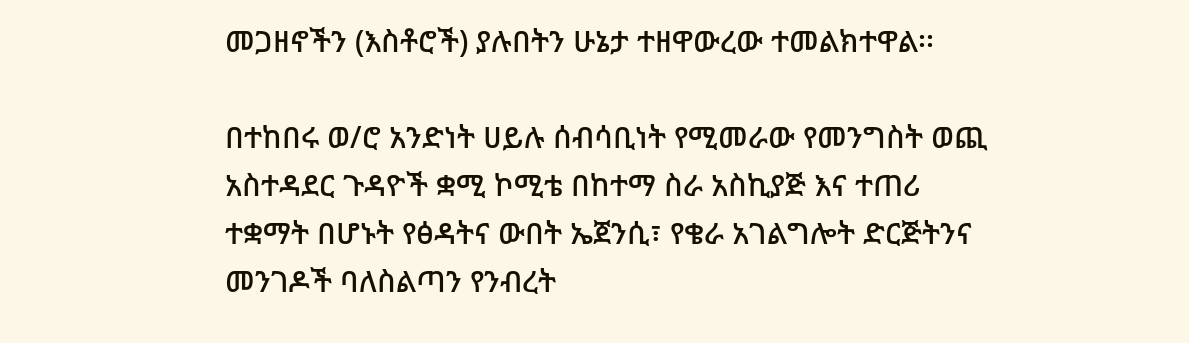መጋዘኖችን (እስቶሮች) ያሉበትን ሁኔታ ተዘዋውረው ተመልክተዋል፡፡

በተከበሩ ወ/ሮ አንድነት ሀይሉ ሰብሳቢነት የሚመራው የመንግስት ወጪ አስተዳደር ጉዳዮች ቋሚ ኮሚቴ በከተማ ስራ አስኪያጅ እና ተጠሪ ተቋማት በሆኑት የፅዳትና ውበት ኤጀንሲ፣ የቄራ አገልግሎት ድርጅትንና መንገዶች ባለስልጣን የንብረት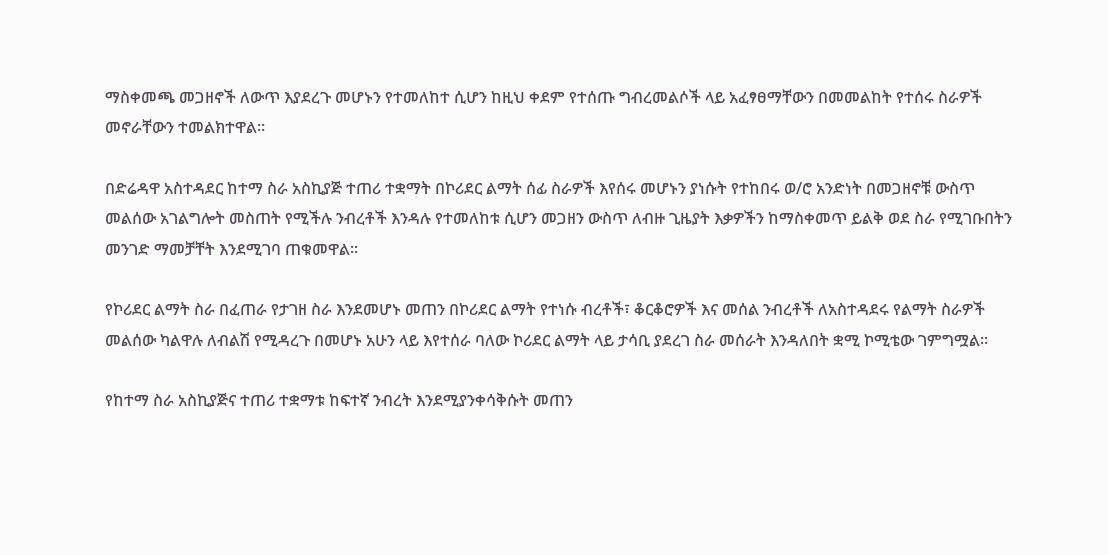ማስቀመጫ መጋዘኖች ለውጥ እያደረጉ መሆኑን የተመለከተ ሲሆን ከዚህ ቀደም የተሰጡ ግብረመልሶች ላይ አፈፃፀማቸውን በመመልከት የተሰሩ ስራዎች መኖራቸውን ተመልክተዋል፡፡

በድሬዳዋ አስተዳደር ከተማ ስራ አስኪያጅ ተጠሪ ተቋማት በኮሪደር ልማት ሰፊ ስራዎች እየሰሩ መሆኑን ያነሱት የተከበሩ ወ/ሮ አንድነት በመጋዘኖቹ ውስጥ መልሰው አገልግሎት መስጠት የሚችሉ ንብረቶች እንዳሉ የተመለከቱ ሲሆን መጋዘን ውስጥ ለብዙ ጊዜያት እቃዎችን ከማስቀመጥ ይልቅ ወደ ስራ የሚገቡበትን መንገድ ማመቻቸት እንደሚገባ ጠቁመዋል፡፡

የኮሪደር ልማት ስራ በፈጠራ የታገዘ ስራ እንደመሆኑ መጠን በኮሪደር ልማት የተነሱ ብረቶች፣ ቆርቆሮዎች እና መሰል ንብረቶች ለአስተዳደሩ የልማት ስራዎች መልሰው ካልዋሉ ለብልሽ የሚዳረጉ በመሆኑ አሁን ላይ እየተሰራ ባለው ኮሪደር ልማት ላይ ታሳቢ ያደረገ ስራ መሰራት እንዳለበት ቋሚ ኮሚቴው ገምግሟል፡፡

የከተማ ስራ አስኪያጅና ተጠሪ ተቋማቱ ከፍተኛ ንብረት እንደሚያንቀሳቅሱት መጠን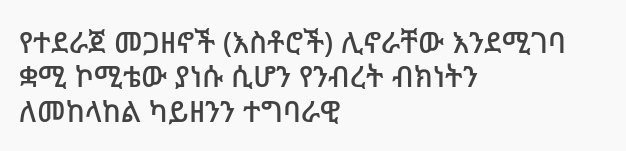የተደራጀ መጋዘኖች (እስቶሮች) ሊኖራቸው እንደሚገባ ቋሚ ኮሚቴው ያነሱ ሲሆን የንብረት ብክነትን ለመከላከል ካይዘንን ተግባራዊ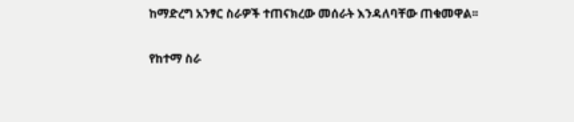ከማድረግ አንፃር ስራዎች ተጠናክረው መሰራት እንዳለባቸው ጠቁመዋል፡፡

የከተማ ስራ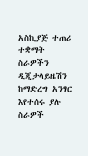አስኪያጅ ተጠሪ ተቋማት ስራዎችን ዲጂታላይዜሽን ከማድረግ አንፃር እየተሰሩ ያሉ ስራዎች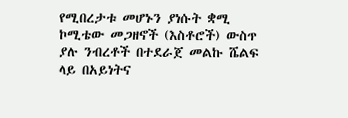የሚበረታቱ መሆኑን ያነሱት ቋሚ ኮሚቴው መጋዘኖች (እስቶሮች) ውስጥ ያሉ ንብረቶች በተደራጀ መልኩ ሼልፍ ላይ በአይነትና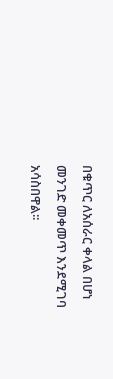በቁጥር ለአሰራር ቀላል በሆነ መንገድ መቀመጥ እንደሚገባ አሳስበዋል፡፡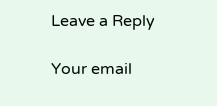Leave a Reply

Your email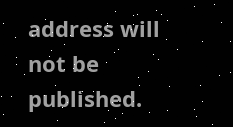address will not be published.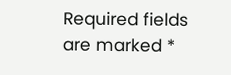Required fields are marked *